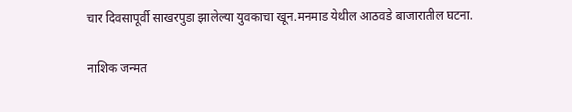चार दिवसापूर्वी साखरपुडा झालेल्या युवकाचा खून.मनमाड येथील आठवडे बाजारातील घटना.

नाशिक जन्मत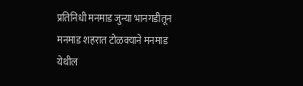प्रतिनिधी मनमाड जुन्या भानगडीतून मनमाड शहरात टोळक्याने मनमाड येथील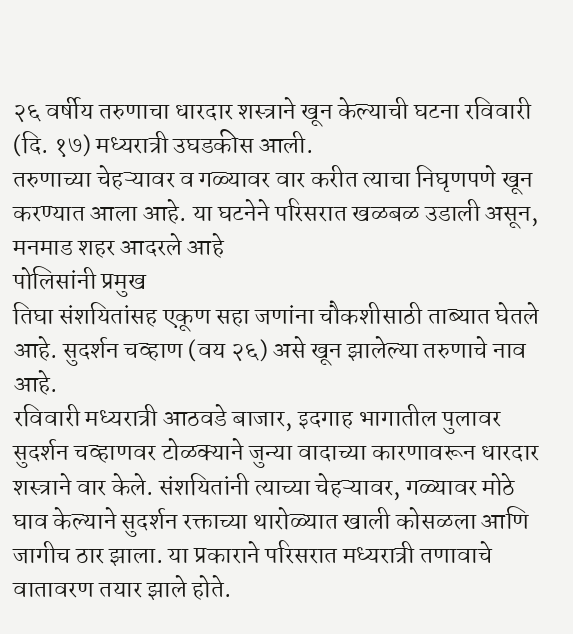२६ वर्षीय तरुणाचा धारदार शस्त्राने खून केल्याची घटना रविवारी (दि. १७) मध्यरात्री उघडकीस आली.
तरुणाच्या चेहऱ्यावर व गळ्यावर वार करीत त्याचा निघृणपणे खून करण्यात आला आहे. या घटनेने परिसरात खळबळ उडाली असून, मनमाड शहर आदरले आहे
पोलिसांनी प्रमुख
तिघा संशयितांसह एकूण सहा जणांना चौकशीसाठी ताब्यात घेतले आहे. सुदर्शन चव्हाण (वय २६) असे खून झालेल्या तरुणाचे नाव आहे.
रविवारी मध्यरात्री आठवडे बाजार, इदगाह भागातील पुलावर सुदर्शन चव्हाणवर टोळक्याने जुन्या वादाच्या कारणावरून धारदार शस्त्राने वार केले. संशयितांनी त्याच्या चेहऱ्यावर, गळ्यावर मोठे घाव केल्याने सुदर्शन रक्ताच्या थारोळ्यात खाली कोसळला आणि जागीच ठार झाला. या प्रकाराने परिसरात मध्यरात्री तणावाचे वातावरण तयार झाले होते.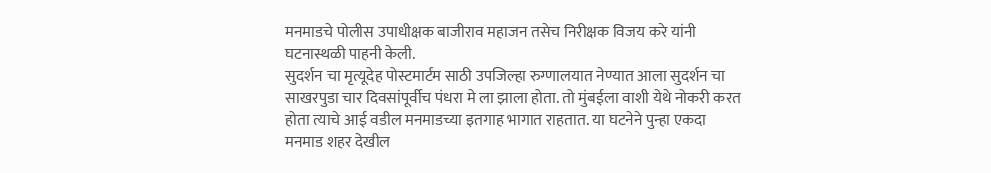मनमाडचे पोलीस उपाधीक्षक बाजीराव महाजन तसेच निरीक्षक विजय करे यांनी घटनास्थळी पाहनी केली.
सुदर्शन चा मृत्यूदेह पोस्टमार्टम साठी उपजिल्हा रुग्णालयात नेण्यात आला सुदर्शन चा साखरपुडा चार दिवसांपूर्वीच पंधरा मे ला झाला होता. तो मुंबईला वाशी येथे नोकरी करत होता त्याचे आई वडील मनमाडच्या इतगाह भागात राहतात. या घटनेने पुन्हा एकदा मनमाड शहर देखील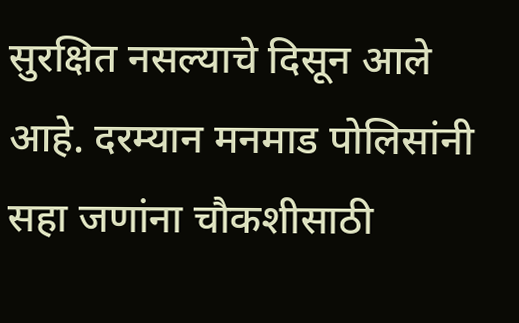सुरक्षित नसल्याचे दिसून आले आहे. दरम्यान मनमाड पोलिसांनी सहा जणांना चौकशीसाठी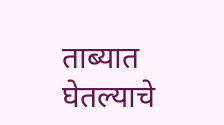ताब्यात घेतल्याचे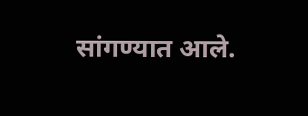सांगण्यात आले.